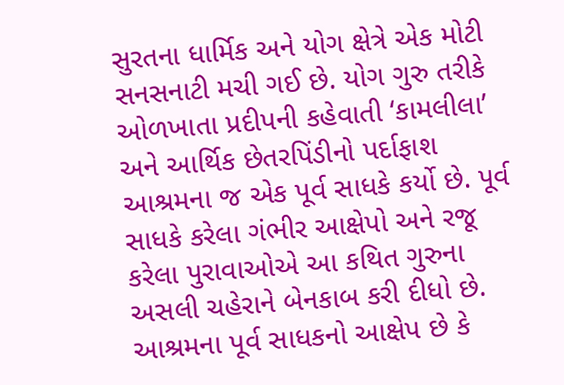સુરતના ધાર્મિક અને યોગ ક્ષેત્રે એક મોટી સનસનાટી મચી ગઈ છે. યોગ ગુરુ તરીકે ઓળખાતા પ્રદીપની કહેવાતી ‘કામલીલા’ અને આર્થિક છેતરપિંડીનો પર્દાફાશ આશ્રમના જ એક પૂર્વ સાધકે કર્યો છે. પૂર્વ સાધકે કરેલા ગંભીર આક્ષેપો અને રજૂ કરેલા પુરાવાઓએ આ કથિત ગુરુના અસલી ચહેરાને બેનકાબ કરી દીધો છે.
આશ્રમના પૂર્વ સાધકનો આક્ષેપ છે કે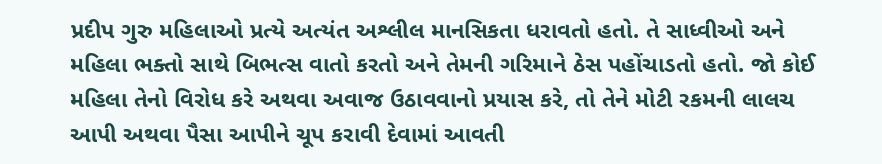પ્રદીપ ગુરુ મહિલાઓ પ્રત્યે અત્યંત અશ્લીલ માનસિકતા ધરાવતો હતો. તે સાધ્વીઓ અને મહિલા ભક્તો સાથે બિભત્સ વાતો કરતો અને તેમની ગરિમાને ઠેસ પહોંચાડતો હતો. જો કોઈ મહિલા તેનો વિરોધ કરે અથવા અવાજ ઉઠાવવાનો પ્રયાસ કરે, તો તેને મોટી રકમની લાલચ આપી અથવા પૈસા આપીને ચૂપ કરાવી દેવામાં આવતી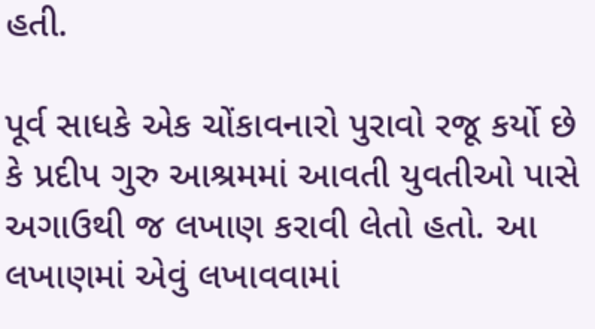હતી.

પૂર્વ સાધકે એક ચોંકાવનારો પુરાવો રજૂ કર્યો છે કે પ્રદીપ ગુરુ આશ્રમમાં આવતી યુવતીઓ પાસે અગાઉથી જ લખાણ કરાવી લેતો હતો. આ લખાણમાં એવું લખાવવામાં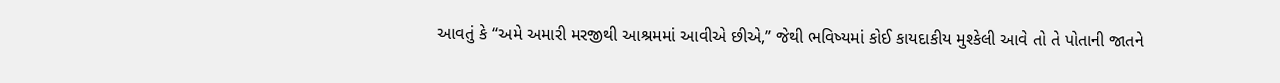આવતું કે “અમે અમારી મરજીથી આશ્રમમાં આવીએ છીએ,” જેથી ભવિષ્યમાં કોઈ કાયદાકીય મુશ્કેલી આવે તો તે પોતાની જાતને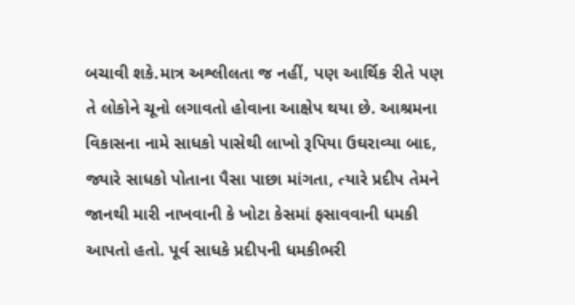બચાવી શકે.માત્ર અશ્લીલતા જ નહીં, પણ આર્થિક રીતે પણ તે લોકોને ચૂનો લગાવતો હોવાના આક્ષેપ થયા છે. આશ્રમના વિકાસના નામે સાધકો પાસેથી લાખો રૂપિયા ઉઘરાવ્યા બાદ, જ્યારે સાધકો પોતાના પૈસા પાછા માંગતા, ત્યારે પ્રદીપ તેમને જાનથી મારી નાખવાની કે ખોટા કેસમાં ફસાવવાની ધમકી આપતો હતો. પૂર્વ સાધકે પ્રદીપની ધમકીભરી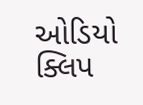ઓડિયો ક્લિપ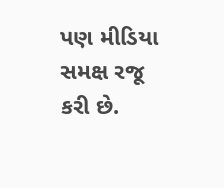પણ મીડિયા સમક્ષ રજૂ કરી છે.